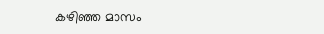കഴിഞ്ഞ മാസം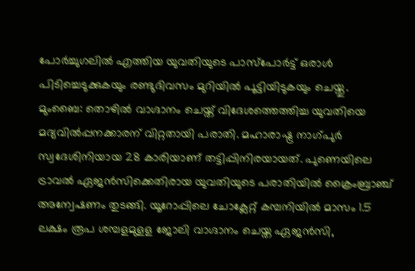പോർച്ചുഗലിൽ എത്തിയ യുവതിയുടെ പാസ്പോർട്ട് ഒരാൾ പിടിച്ചെടുക്കുകയും രണ്ടുദിവസം മുറിയിൽ പൂട്ടിയിടുകയും ചെയ്തു.
മുംബൈ: തൊഴിൽ വാഗ്ദാനം ചെയ്ത് വിദേശത്തെത്തിച്ച യുവതിയെ മദ്യവിൽപ്പനക്കാരന് വിറ്റതായി പരാതി. മഹാരാഷ്ട്ര നാഗ്പുർ സ്വദേശിനിയായ 28 കാരിയാണ് തട്ടിപ്പിനിരയായത്. പുണെയിലെ ട്രാവൽ ഏജൻസിക്കെതിരായ യുവതിയുടെ പരാതിയിൽ ക്രൈംബ്രാഞ്ച് അന്വേഷണം തുടങ്ങി. യൂറോപ്പിലെ ചോക്ലേറ്റ് കമ്പനിയിൽ മാസം 1.5 ലക്ഷം രൂപ ശമ്പളമുളള ജോലി വാഗ്ദാനം ചെയ്ത ഏജൻസി,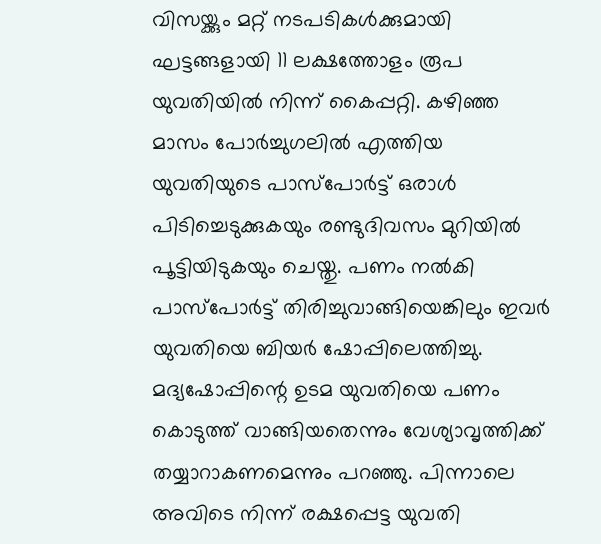വിസയ്ക്കും മറ്റ് നടപടികൾക്കുമായി ഘട്ടങ്ങളായി 11 ലക്ഷത്തോളം രൂപ യുവതിയിൽ നിന്ന് കൈപ്പറ്റി. കഴിഞ്ഞ മാസം പോർച്ചുഗലിൽ എത്തിയ യുവതിയുടെ പാസ്പോർട്ട് ഒരാൾ പിടിച്ചെടുക്കുകയും രണ്ടുദിവസം മുറിയിൽ പൂട്ടിയിടുകയും ചെയ്തു. പണം നൽകി പാസ്പോർട്ട് തിരിച്ചുവാങ്ങിയെങ്കിലും ഇവർ യുവതിയെ ബിയർ ഷോപ്പിലെത്തിച്ചു.
മദ്യഷോപ്പിന്റെ ഉടമ യുവതിയെ പണം കൊടുത്ത് വാങ്ങിയതെന്നും വേശ്യാവൃത്തിക്ക് തയ്യാറാകണമെന്നും പറഞ്ഞു. പിന്നാലെ അവിടെ നിന്ന് രക്ഷപ്പെട്ട യുവതി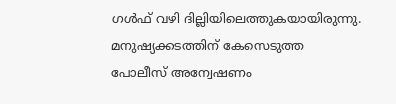ഗൾഫ് വഴി ദില്ലിയിലെത്തുകയായിരുന്നു. മനുഷ്യക്കടത്തിന് കേസെടുത്ത പോലീസ് അന്വേഷണം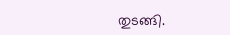തുടങ്ങി.